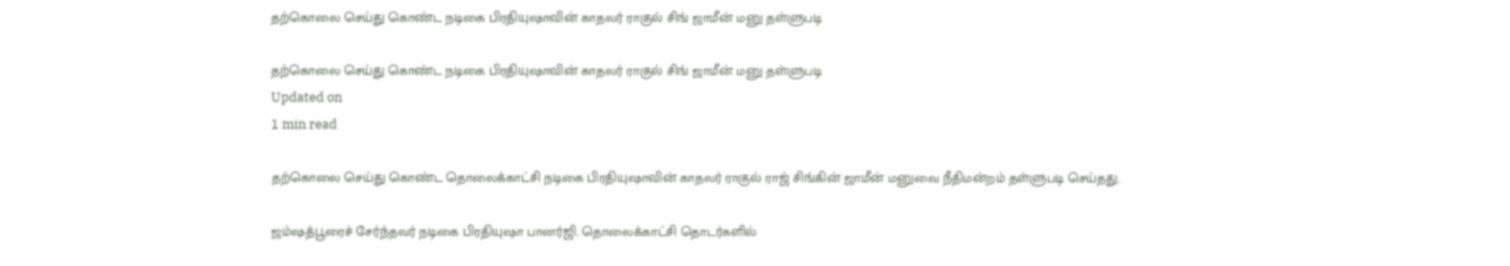தற்கொலை செய்து கொண்ட நடிகை பிரதியுஷாவின் காதலர் ராகுல் சிங் ஜாமீன் மனு தள்ளுபடி

தற்கொலை செய்து கொண்ட நடிகை பிரதியுஷாவின் காதலர் ராகுல் சிங் ஜாமீன் மனு தள்ளுபடி
Updated on
1 min read

தற்கொலை செய்து கொண்ட தொலைக்காட்சி நடிகை பிரதியுஷாவின் காதலர் ராகுல் ராஜ் சிங்கின் ஜாமீன் மனுவை நீதிமன்றம் தள்ளுபடி செய்தது.

ஜம்ஷத்பூரைச் சேர்ந்தவர் நடிகை பிரதியுஷா பானர்ஜி. தொலைக்காட்சி தொடர்களில்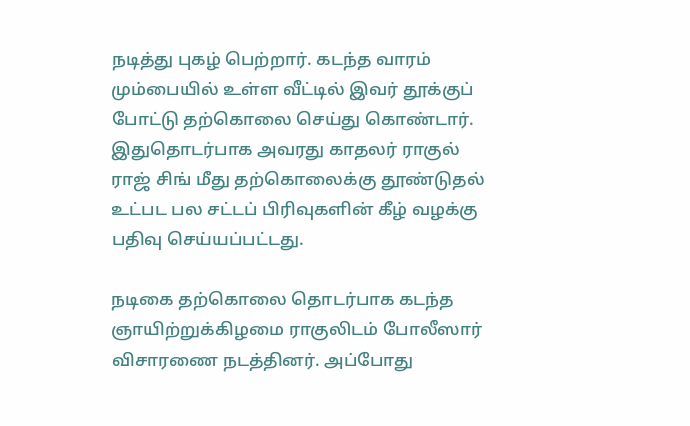நடித்து புகழ் பெற்றார். கடந்த வாரம் மும்பையில் உள்ள வீட்டில் இவர் தூக்குப் போட்டு தற்கொலை செய்து கொண்டார். இதுதொடர்பாக அவரது காதலர் ராகுல் ராஜ் சிங் மீது தற்கொலைக்கு தூண்டுதல் உட்பட பல சட்டப் பிரிவுகளின் கீழ் வழக்கு பதிவு செய்யப்பட்டது.

நடிகை தற்கொலை தொடர்பாக கடந்த ஞாயிற்றுக்கிழமை ராகுலிடம் போலீஸார் விசாரணை நடத்தினர். அப்போது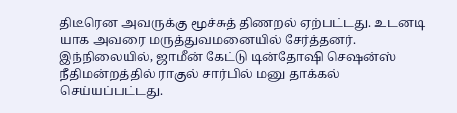திடீரென அவருக்கு மூச்சுத் திணறல் ஏற்பட்டது. உடனடி யாக அவரை மருத்துவமனையில் சேர்த்தனர். இந்நிலையில், ஜாமீன் கேட்டு டின்தோஷி செஷன்ஸ் நீதிமன்றத்தில் ராகுல் சார்பில் மனு தாக்கல் செய்யப்பட்டது.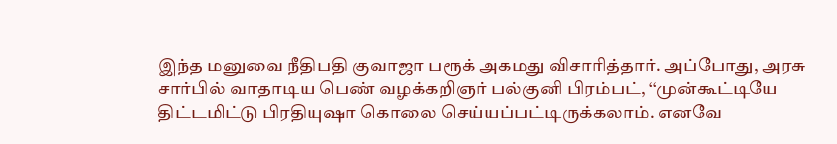இந்த மனுவை நீதிபதி குவாஜா பரூக் அகமது விசாரித்தார். அப்போது, அரசு சார்பில் வாதாடிய பெண் வழக்கறிஞர் பல்குனி பிரம்பட், ‘‘முன்கூட்டியே திட்டமிட்டு பிரதியுஷா கொலை செய்யப்பட்டிருக்கலாம். எனவே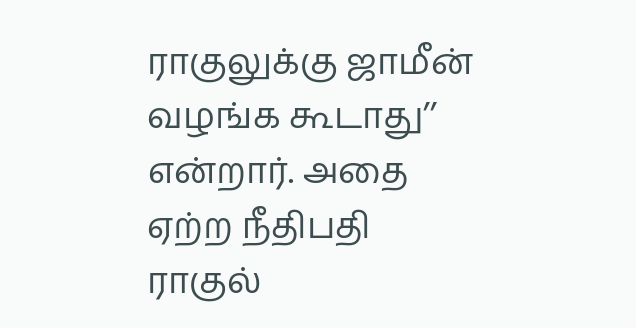ராகுலுக்கு ஜாமீன் வழங்க கூடாது’’ என்றார். அதை ஏற்ற நீதிபதி ராகுல்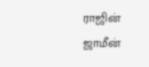ராஜின் ஜாமீன்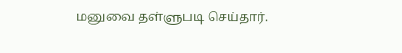மனுவை தள்ளுபடி செய்தார்.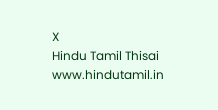X
Hindu Tamil Thisai
www.hindutamil.in